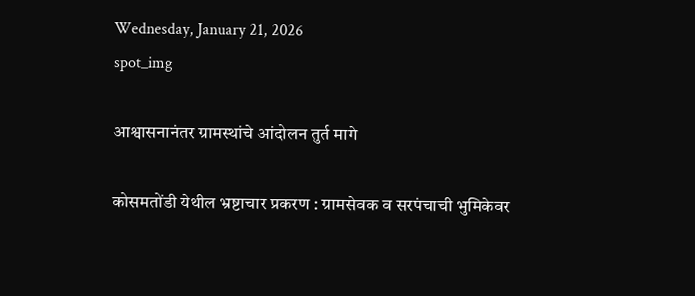Wednesday, January 21, 2026
spot_img

आश्वासनानंतर ग्रामस्थांचे आंदोलन तुर्त मागे

कोसमतोंडी येथील भ्रष्टाचार प्रकरण : ग्रामसेवक व सरपंचाची भुमिकेवर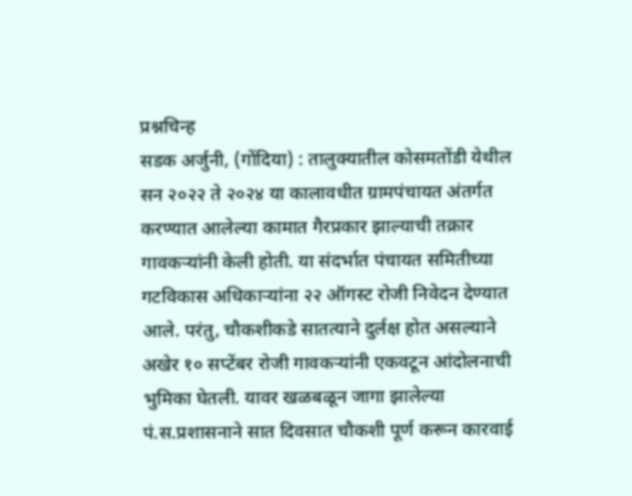प्रश्नचिन्ह
सडक अर्जुनी, (गोंदिया) : तालुक्यातील कोसमतोंडी येथील सन २०२२ ते २०२४ या कालावधीत ग्रामपंचायत अंतर्गत करण्यात आलेल्या कामात गैरप्रकार झाल्याची तक्रार गावकर्‍यांनी केली होती. या संदर्भात पंचायत समितीच्या गटविकास अधिकार्‍यांना २२ ऑगस्ट रोजी निवेदन देण्यात आले. परंतु, चौकशीकडे सातत्याने दुर्लक्ष होत असल्याने अखेर १० सप्टेंबर रोजी गावकर्‍यांनी एकवटून आंदोलनाची भुमिका घेतली. यावर खळबळून जागा झालेल्या पं.स.प्रशासनाने सात दिवसात चौकशी पूर्ण करून कारवाई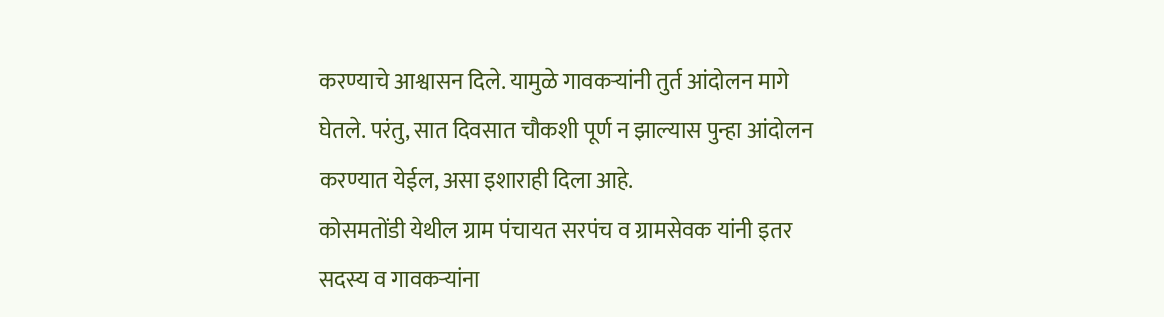करण्याचे आश्वासन दिले. यामुळे गावकर्‍यांनी तुर्त आंदोलन मागे घेतले. परंतु, सात दिवसात चौकशी पूर्ण न झाल्यास पुन्हा आंदोलन करण्यात येईल, असा इशाराही दिला आहे.
कोसमतोंडी येथील ग्राम पंचायत सरपंच व ग्रामसेवक यांनी इतर सदस्य व गावकर्‍यांना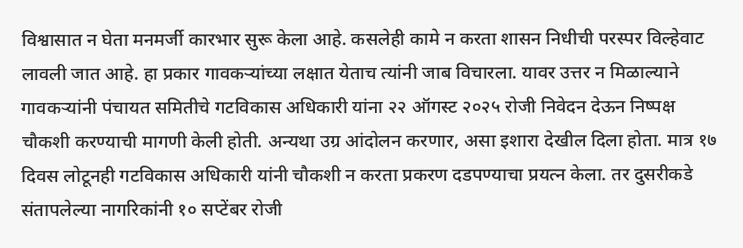विश्वासात न घेता मनमर्जी कारभार सुरू केला आहे. कसलेही कामे न करता शासन निधीची परस्पर विल्हेवाट लावली जात आहे. हा प्रकार गावकर्‍यांच्या लक्षात येताच त्यांनी जाब विचारला. यावर उत्तर न मिळाल्याने गावकर्‍यांनी पंचायत समितीचे गटविकास अधिकारी यांना २२ ऑगस्ट २०२५ रोजी निवेदन देऊन निष्पक्ष चौकशी करण्याची मागणी केली होती. अन्यथा उग्र आंदोलन करणार, असा इशारा देखील दिला होता. मात्र १७ दिवस लोटूनही गटविकास अधिकारी यांनी चौकशी न करता प्रकरण दडपण्याचा प्रयत्न केला. तर दुसरीकडे संतापलेल्या नागरिकांनी १० सप्टेंबर रोजी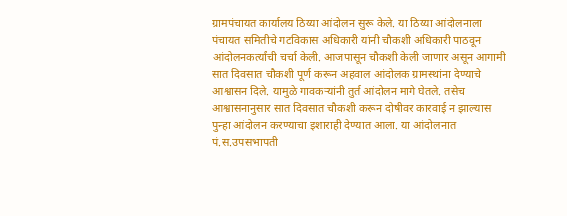ग्रामपंचायत कार्यालय ठिय्या आंदोलन सुरू केले. या ठिय्या आंदोलनाला पंचायत समितीचे गटविकास अधिकारी यांनी चौकशी अधिकारी पाठवून आंदोलनकर्त्यांची चर्चा केली. आजपासून चौकशी केली जाणार असून आगामी सात दिवसात चौकशी पूर्ण करून अहवाल आंदोलक ग्रामस्थांना देण्याचे आश्वासन दिले. यामुळे गावकर्‍यांनी तुर्त आंदोलन मागे घेतले. तसेच आश्वासनानुसार सात दिवसात चौकशी करून दोषीवर कारवाई न झाल्यास पुन्हा आंदोलन करण्याचा इशाराही देण्यात आला. या आंदोलनात पं.स.उपसभापती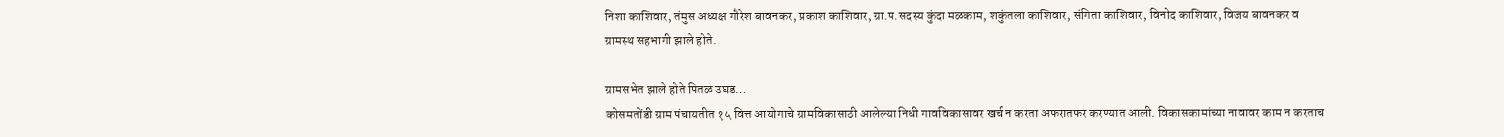निशा काशिवार, तंमुस अध्यक्ष गौरेश बावनकर, प्रकाश काशिवार, ग्रा.प.सदस्य कुंदा मळकाम, शकुंतला काशिवार, संगिता काशिवार, विनोद काशिवार, विजय बावनकर व ग्रामस्थ सहभागी झाले होते.

ग्रामसभेत झाले होते पितळ उघड…
कोसमतोंडी ग्राम पंचायतीत १५ वित्त आयोगाचे ग्रामविकासाठी आलेल्या निधी गावविकासावर खर्च न करता अफरातफर करण्यात आली. विकासकामांच्या नावावर काम न करताच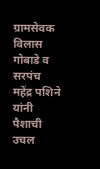ग्रामसेवक विलास गोबाडे व सरपंच महेंद्र पशिने यांनी पैशाची उचल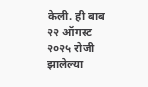केली. ही बाब २२ ऑगस्ट २०२५ रोजी झालेल्या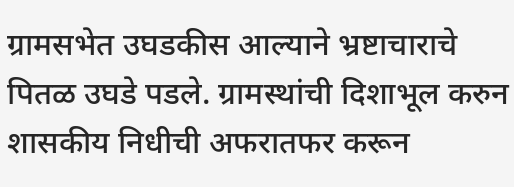ग्रामसभेत उघडकीस आल्याने भ्रष्टाचाराचे पितळ उघडे पडले. ग्रामस्थांची दिशाभूल करुन शासकीय निधीची अफरातफर करून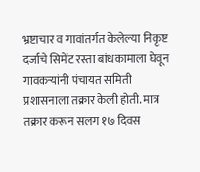भ्रष्टाचार व गावांतर्गत केलेल्या निकृष्ट दर्जाचे सिमेंट रस्ता बांधकामाला घेवून गावकर्‍यांनी पंचायत समिती प्रशासनाला तक्रार केली होती. मात्र तक्रार करून सलग १७ दिवस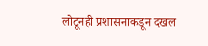लोटूनही प्रशासनाकडून दखल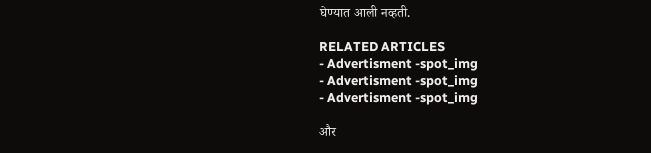घेण्यात आली नव्हती.

RELATED ARTICLES
- Advertisment -spot_img
- Advertisment -spot_img
- Advertisment -spot_img

और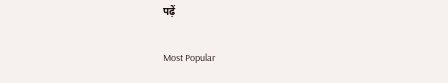पढ़ें

Most Popular